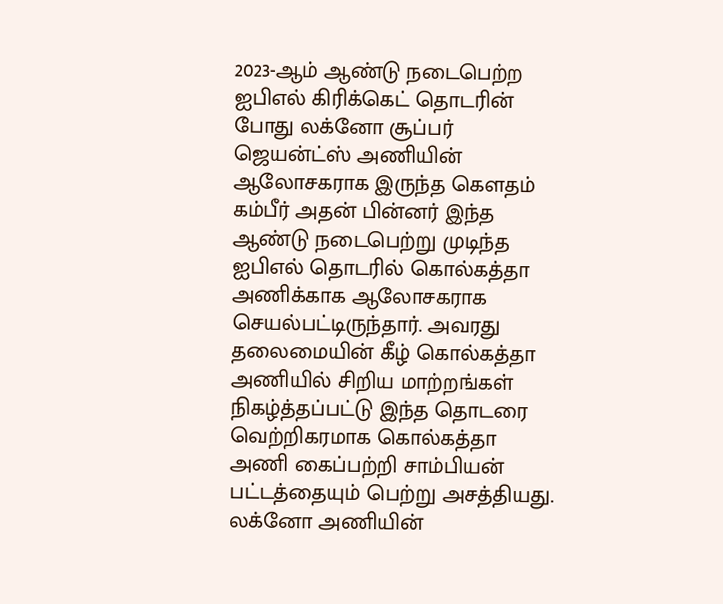2023-ஆம் ஆண்டு நடைபெற்ற ஐபிஎல் கிரிக்கெட் தொடரின் போது லக்னோ சூப்பர் ஜெயன்ட்ஸ் அணியின் ஆலோசகராக இருந்த கௌதம் கம்பீர் அதன் பின்னர் இந்த ஆண்டு நடைபெற்று முடிந்த ஐபிஎல் தொடரில் கொல்கத்தா அணிக்காக ஆலோசகராக செயல்பட்டிருந்தார். அவரது தலைமையின் கீழ் கொல்கத்தா அணியில் சிறிய மாற்றங்கள் நிகழ்த்தப்பட்டு இந்த தொடரை வெற்றிகரமாக கொல்கத்தா அணி கைப்பற்றி சாம்பியன் பட்டத்தையும் பெற்று அசத்தியது.
லக்னோ அணியின்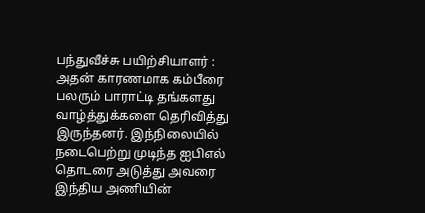பந்துவீச்சு பயிற்சியாளர் :
அதன் காரணமாக கம்பீரை பலரும் பாராட்டி தங்களது வாழ்த்துக்களை தெரிவித்து இருந்தனர். இந்நிலையில் நடைபெற்று முடிந்த ஐபிஎல் தொடரை அடுத்து அவரை இந்திய அணியின்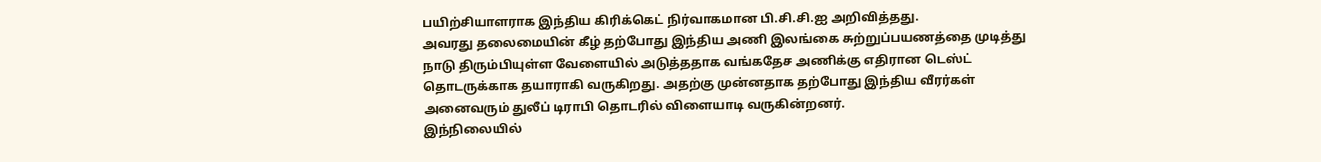பயிற்சியாளராக இந்திய கிரிக்கெட் நிர்வாகமான பி.சி.சி.ஐ அறிவித்தது.
அவரது தலைமையின் கீழ் தற்போது இந்திய அணி இலங்கை சுற்றுப்பயணத்தை முடித்து நாடு திரும்பியுள்ள வேளையில் அடுத்ததாக வங்கதேச அணிக்கு எதிரான டெஸ்ட் தொடருக்காக தயாராகி வருகிறது. அதற்கு முன்னதாக தற்போது இந்திய வீரர்கள் அனைவரும் துலீப் டிராபி தொடரில் விளையாடி வருகின்றனர்.
இந்நிலையில்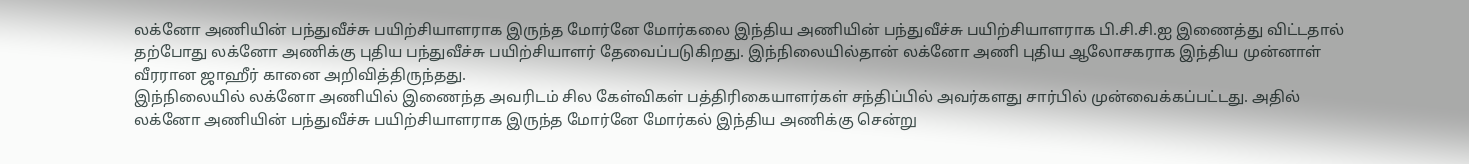லக்னோ அணியின் பந்துவீச்சு பயிற்சியாளராக இருந்த மோர்னே மோர்கலை இந்திய அணியின் பந்துவீச்சு பயிற்சியாளராக பி.சி.சி.ஐ இணைத்து விட்டதால் தற்போது லக்னோ அணிக்கு புதிய பந்துவீச்சு பயிற்சியாளர் தேவைப்படுகிறது. இந்நிலையில்தான் லக்னோ அணி புதிய ஆலோசகராக இந்திய முன்னாள் வீரரான ஜாஹீர் கானை அறிவித்திருந்தது.
இந்நிலையில் லக்னோ அணியில் இணைந்த அவரிடம் சில கேள்விகள் பத்திரிகையாளர்கள் சந்திப்பில் அவர்களது சார்பில் முன்வைக்கப்பட்டது. அதில் லக்னோ அணியின் பந்துவீச்சு பயிற்சியாளராக இருந்த மோர்னே மோர்கல் இந்திய அணிக்கு சென்று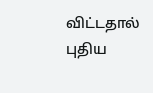விட்டதால் புதிய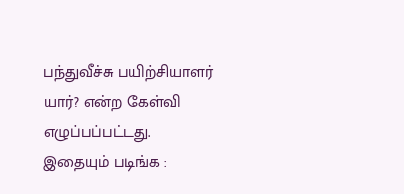பந்துவீச்சு பயிற்சியாளர் யார்? என்ற கேள்வி எழுப்பப்பட்டது.
இதையும் படிங்க :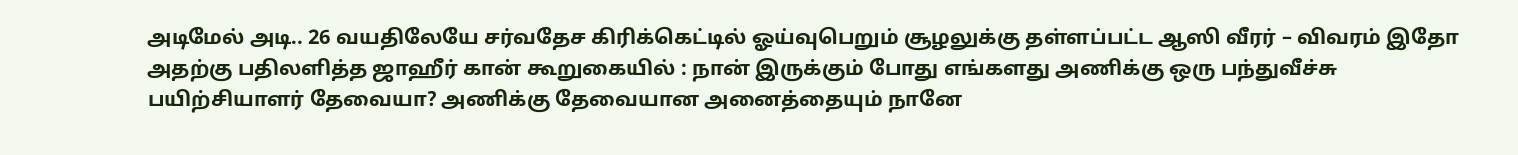அடிமேல் அடி.. 26 வயதிலேயே சர்வதேச கிரிக்கெட்டில் ஓய்வுபெறும் சூழலுக்கு தள்ளப்பட்ட ஆஸி வீரர் – விவரம் இதோ
அதற்கு பதிலளித்த ஜாஹீர் கான் கூறுகையில் : நான் இருக்கும் போது எங்களது அணிக்கு ஒரு பந்துவீச்சு பயிற்சியாளர் தேவையா? அணிக்கு தேவையான அனைத்தையும் நானே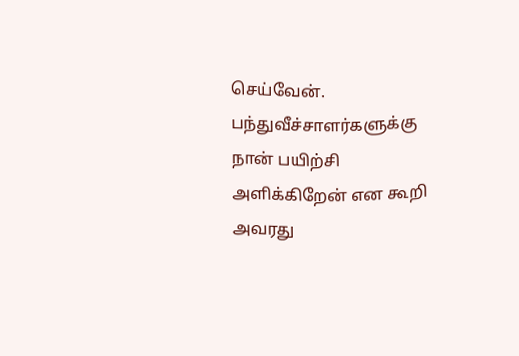செய்வேன். பந்துவீச்சாளர்களுக்கு நான் பயிற்சி அளிக்கிறேன் என கூறி அவரது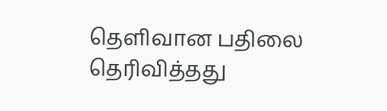தெளிவான பதிலை தெரிவித்தது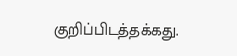குறிப்பிடத்தக்கது.